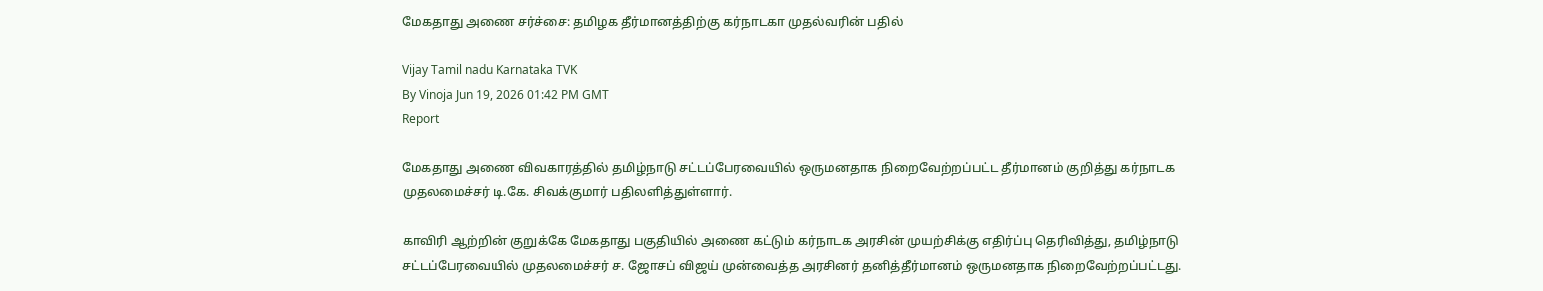மேகதாது அணை சர்ச்சை: தமிழக தீர்மானத்திற்கு கர்நாடகா முதல்வரின் பதில்

Vijay Tamil nadu Karnataka TVK
By Vinoja Jun 19, 2026 01:42 PM GMT
Report

மேகதாது அணை விவகாரத்தில் தமிழ்நாடு சட்டப்பேரவையில் ஒருமனதாக நிறைவேற்றப்பட்ட தீர்மானம் குறித்து கர்நாடக முதலமைச்சர் டி.கே. சிவக்குமார் பதிலளித்துள்ளார்.

காவிரி ஆற்றின் குறுக்கே மேகதாது பகுதியில் அணை கட்டும் கர்நாடக அரசின் முயற்சிக்கு எதிர்ப்பு தெரிவித்து, தமிழ்நாடு சட்டப்பேரவையில் முதலமைச்சர் ச. ஜோசப் விஜய் முன்வைத்த அரசினர் தனித்தீர்மானம் ஒருமனதாக நிறைவேற்றப்பட்டது.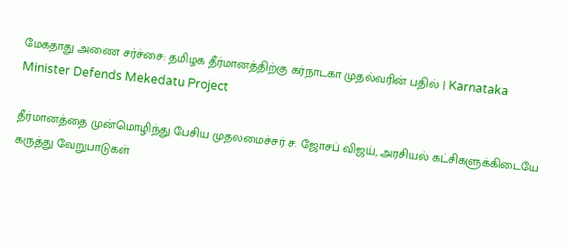மேகதாது அணை சர்ச்சை: தமிழக தீர்மானத்திற்கு கர்நாடகா முதல்வரின் பதில் | Karnataka Minister Defends Mekedatu Project

தீர்மானத்தை முன்மொழிந்து பேசிய முதலமைச்சர் ச. ஜோசப் விஜய், அரசியல் கட்சிகளுக்கிடையே கருத்து வேறுபாடுகள்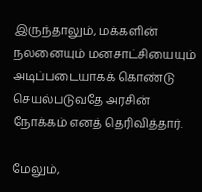இருந்தாலும், மக்களின் நலனையும் மனசாட்சியையும் அடிப்படையாகக் கொண்டு செயல்படுவதே அரசின் நோக்கம் எனத் தெரிவித்தார்.

மேலும்,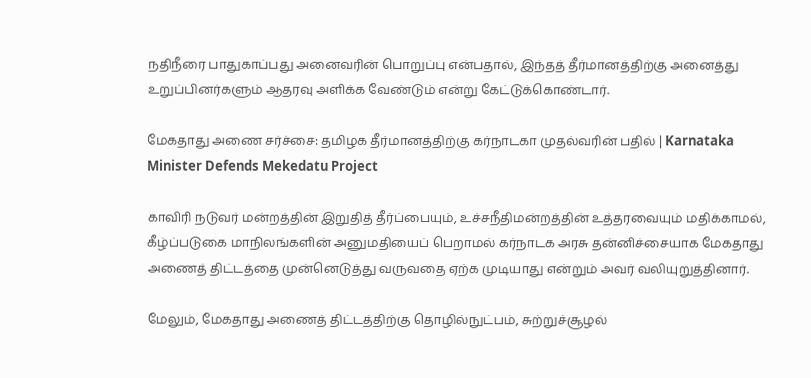நதிநீரை பாதுகாப்பது அனைவரின் பொறுப்பு என்பதால், இந்தத் தீர்மானத்திற்கு அனைத்து உறுப்பினர்களும் ஆதரவு அளிக்க வேண்டும் என்று கேட்டுக்கொண்டார்.

மேகதாது அணை சர்ச்சை: தமிழக தீர்மானத்திற்கு கர்நாடகா முதல்வரின் பதில் | Karnataka Minister Defends Mekedatu Project

காவிரி நடுவர் மன்றத்தின் இறுதித் தீர்ப்பையும், உச்சநீதிமன்றத்தின் உத்தரவையும் மதிக்காமல், கீழ்ப்படுகை மாநிலங்களின் அனுமதியைப் பெறாமல் கர்நாடக அரசு தன்னிச்சையாக மேகதாது அணைத் திட்டத்தை முன்னெடுத்து வருவதை ஏற்க முடியாது என்றும் அவர் வலியுறுத்தினார்.

மேலும், மேகதாது அணைத் திட்டத்திற்கு தொழில்நுட்பம், சுற்றுச்சூழல்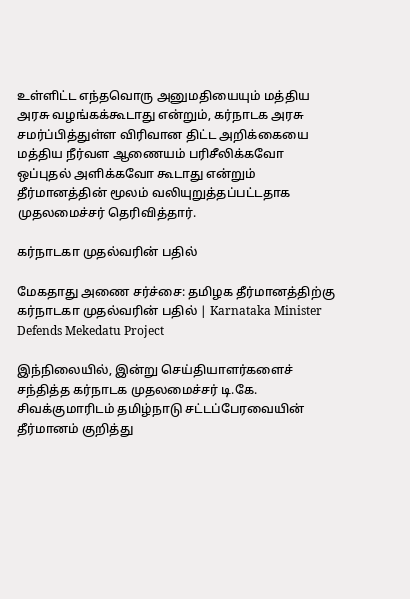உள்ளிட்ட எந்தவொரு அனுமதியையும் மத்திய அரசு வழங்கக்கூடாது என்றும், கர்நாடக அரசு சமர்ப்பித்துள்ள விரிவான திட்ட அறிக்கையை மத்திய நீர்வள ஆணையம் பரிசீலிக்கவோ ஒப்புதல் அளிக்கவோ கூடாது என்றும் தீர்மானத்தின் மூலம் வலியுறுத்தப்பட்டதாக முதலமைச்சர் தெரிவித்தார்.

கர்நாடகா முதல்வரின் பதில்

மேகதாது அணை சர்ச்சை: தமிழக தீர்மானத்திற்கு கர்நாடகா முதல்வரின் பதில் | Karnataka Minister Defends Mekedatu Project

இந்நிலையில், இன்று செய்தியாளர்களைச் சந்தித்த கர்நாடக முதலமைச்சர் டி.கே. சிவக்குமாரிடம் தமிழ்நாடு சட்டப்பேரவையின் தீர்மானம் குறித்து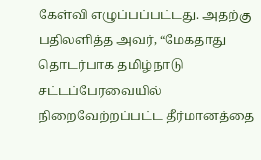கேள்வி எழுப்பப்பட்டது. அதற்கு பதிலளித்த அவர், “மேகதாது தொடர்பாக தமிழ்நாடு சட்டப்பேரவையில் நிறைவேற்றப்பட்ட தீர்மானத்தை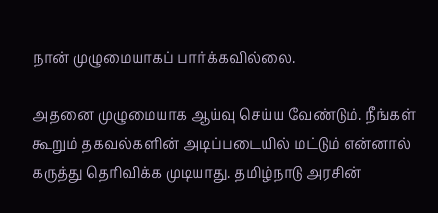நான் முழுமையாகப் பார்க்கவில்லை.

அதனை முழுமையாக ஆய்வு செய்ய வேண்டும். நீங்கள் கூறும் தகவல்களின் அடிப்படையில் மட்டும் என்னால் கருத்து தெரிவிக்க முடியாது. தமிழ்நாடு அரசின்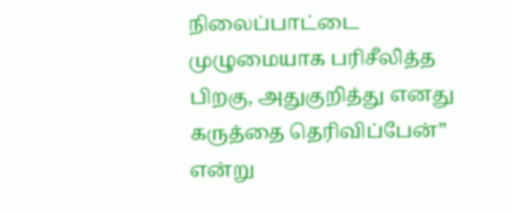நிலைப்பாட்டை முழுமையாக பரிசீலித்த பிறகு, அதுகுறித்து எனது கருத்தை தெரிவிப்பேன்” என்று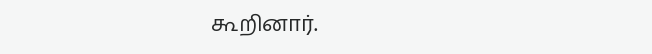கூறினார்.